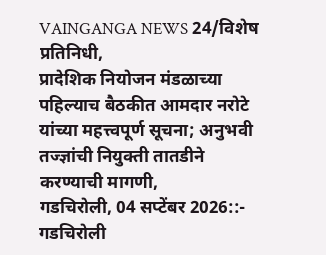VAINGANGA NEWS 24/विशेष प्रतिनिधी,
प्रादेशिक नियोजन मंडळाच्या पहिल्याच बैठकीत आमदार नरोटे यांच्या महत्त्वपूर्ण सूचना; अनुभवी तज्ज्ञांची नियुक्ती तातडीने करण्याची मागणी,
गडचिरोली, 04 सप्टेंबर 2026::- गडचिरोली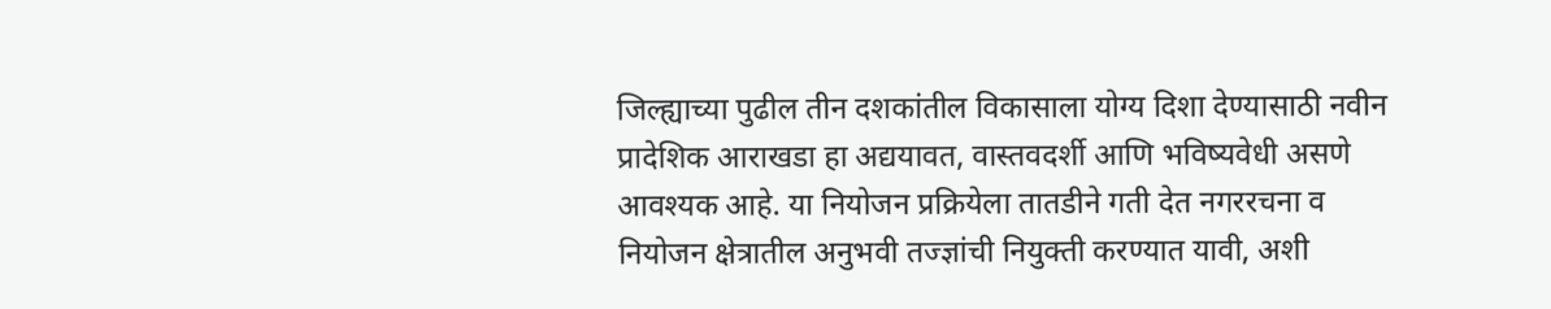जिल्ह्याच्या पुढील तीन दशकांतील विकासाला योग्य दिशा देण्यासाठी नवीन प्रादेशिक आराखडा हा अद्ययावत, वास्तवदर्शी आणि भविष्यवेधी असणे आवश्यक आहे. या नियोजन प्रक्रियेला तातडीने गती देत नगररचना व नियोजन क्षेत्रातील अनुभवी तज्ज्ञांची नियुक्ती करण्यात यावी, अशी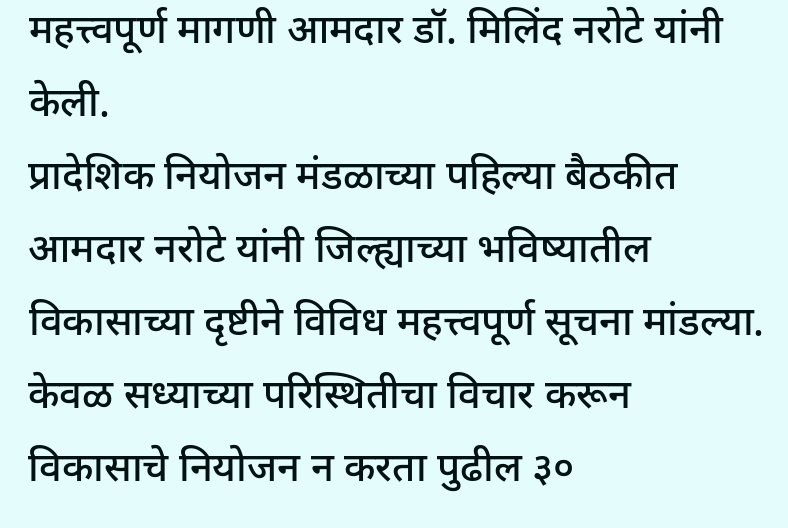महत्त्वपूर्ण मागणी आमदार डॉ. मिलिंद नरोटे यांनी केली.
प्रादेशिक नियोजन मंडळाच्या पहिल्या बैठकीत आमदार नरोटे यांनी जिल्ह्याच्या भविष्यातील विकासाच्या दृष्टीने विविध महत्त्वपूर्ण सूचना मांडल्या. केवळ सध्याच्या परिस्थितीचा विचार करून विकासाचे नियोजन न करता पुढील ३०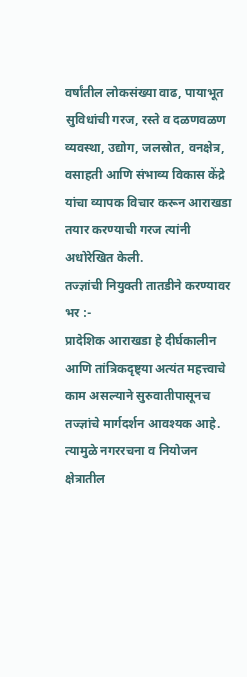वर्षांतील लोकसंख्या वाढ, पायाभूत सुविधांची गरज, रस्ते व दळणवळण व्यवस्था, उद्योग, जलस्रोत, वनक्षेत्र, वसाहती आणि संभाव्य विकास केंद्रे यांचा व्यापक विचार करून आराखडा तयार करण्याची गरज त्यांनी अधोरेखित केली.
तज्ज्ञांची नियुक्ती तातडीने करण्यावर भर :-
प्रादेशिक आराखडा हे दीर्घकालीन आणि तांत्रिकदृष्ट्या अत्यंत महत्त्वाचे काम असल्याने सुरुवातीपासूनच तज्ज्ञांचे मार्गदर्शन आवश्यक आहे. त्यामुळे नगररचना व नियोजन क्षेत्रातील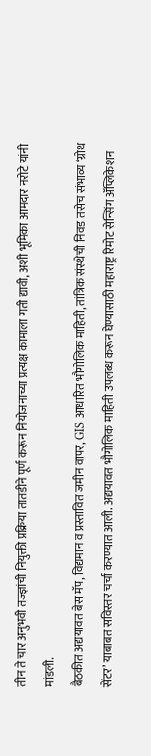तीन ते चार अनुभवी तज्ज्ञांची नियुक्ती प्रक्रिया तातडीने पूर्ण करून नियोजनाच्या प्रत्यक्ष कामाला गती द्यावी, अशी भूमिका आमदार नरोटे यांनी मांडली.
बैठकीत अद्ययावत बेस मॅप, विद्यमान व प्रस्तावित जमीन वापर, GIS आधारित भौगोलिक माहिती, तांत्रिक संस्थेची निवड तसेच संभाव्य ‘ग्रोथ सेंटर’ याबाबत सविस्तर चर्चा करण्यात आली. अद्ययावत भौगोलिक माहिती उपलब्ध करून घेण्यासाठी महाराष्ट्र रिमोट सेन्सिंग ॲप्लिकेशन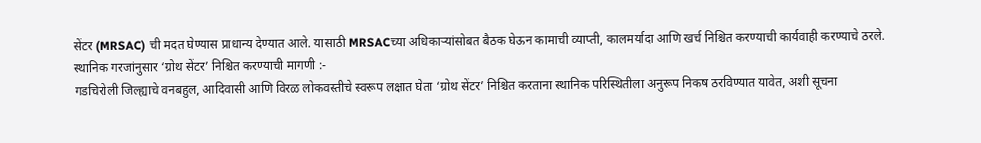सेंटर (MRSAC) ची मदत घेण्यास प्राधान्य देण्यात आले. यासाठी MRSACच्या अधिकाऱ्यांसोबत बैठक घेऊन कामाची व्याप्ती, कालमर्यादा आणि खर्च निश्चित करण्याची कार्यवाही करण्याचे ठरले.
स्थानिक गरजांनुसार ‘ग्रोथ सेंटर’ निश्चित करण्याची मागणी :-
गडचिरोली जिल्ह्याचे वनबहुल, आदिवासी आणि विरळ लोकवस्तीचे स्वरूप लक्षात घेता ‘ग्रोथ सेंटर’ निश्चित करताना स्थानिक परिस्थितीला अनुरूप निकष ठरविण्यात यावेत, अशी सूचना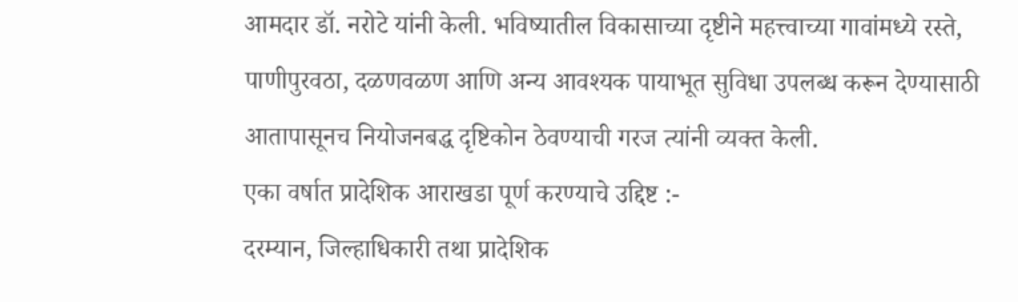आमदार डॉ. नरोटे यांनी केली. भविष्यातील विकासाच्या दृष्टीने महत्त्वाच्या गावांमध्ये रस्ते, पाणीपुरवठा, दळणवळण आणि अन्य आवश्यक पायाभूत सुविधा उपलब्ध करून देण्यासाठी आतापासूनच नियोजनबद्ध दृष्टिकोन ठेवण्याची गरज त्यांनी व्यक्त केली.
एका वर्षात प्रादेशिक आराखडा पूर्ण करण्याचे उद्दिष्ट :-
दरम्यान, जिल्हाधिकारी तथा प्रादेशिक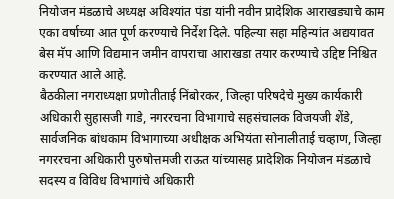नियोजन मंडळाचे अध्यक्ष अविश्यांत पंडा यांनी नवीन प्रादेशिक आराखड्याचे काम एका वर्षाच्या आत पूर्ण करण्याचे निर्देश दिले. पहिल्या सहा महिन्यांत अद्ययावत बेस मॅप आणि विद्यमान जमीन वापराचा आराखडा तयार करण्याचे उद्दिष्ट निश्चित करण्यात आले आहे.
बैठकीला नगराध्यक्षा प्रणोतीताई निंबोरकर, जिल्हा परिषदेचे मुख्य कार्यकारी अधिकारी सुहासजी गाडे, नगररचना विभागाचे सहसंचालक विजयजी शेंडे, सार्वजनिक बांधकाम विभागाच्या अधीक्षक अभियंता सोनालीताई चव्हाण, जिल्हा नगररचना अधिकारी पुरुषोत्तमजी राऊत यांच्यासह प्रादेशिक नियोजन मंडळाचे सदस्य व विविध विभागांचे अधिकारी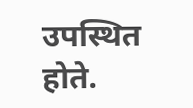उपस्थित होते.